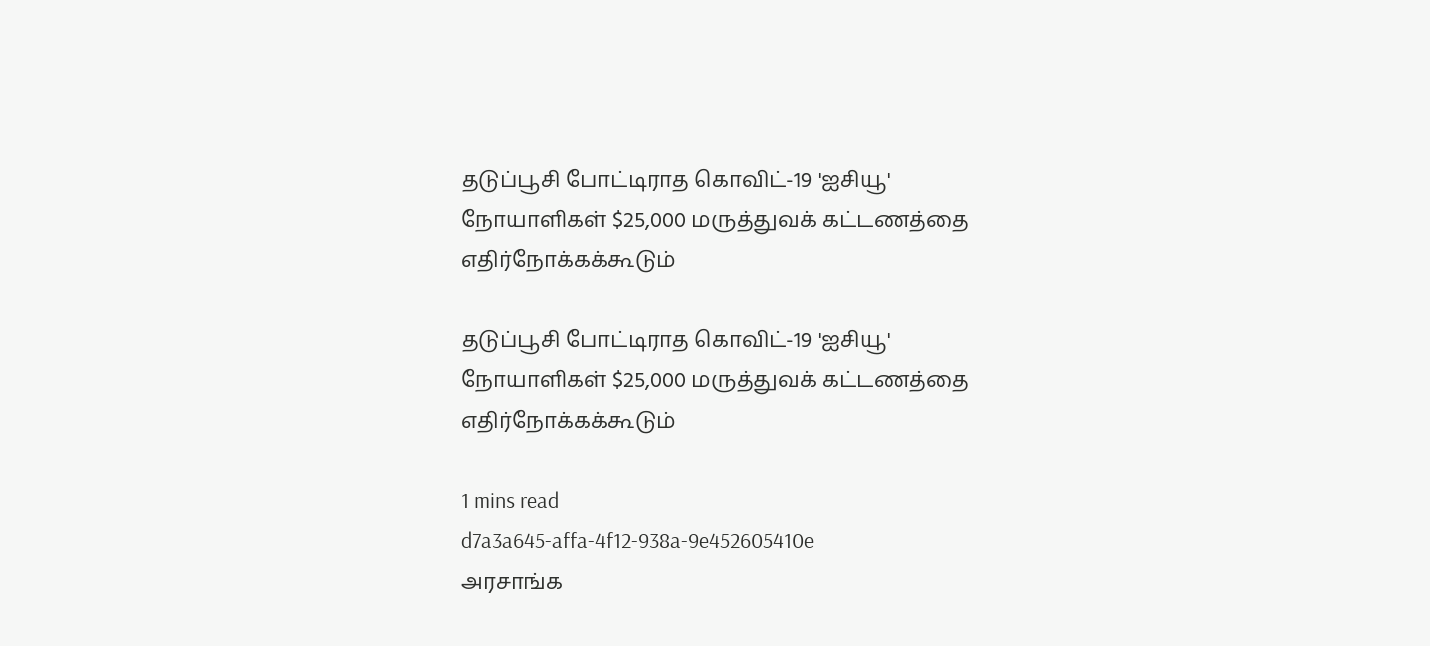தடுப்பூசி போட்டிராத கொவிட்-19 'ஐசியூ' நோயாளிகள் $25,000 மருத்துவக் கட்டணத்தை எதிர்நோக்கக்கூடும்

தடுப்பூசி போட்டிராத கொவிட்-19 'ஐசியூ' நோயாளிகள் $25,000 மருத்துவக் கட்டணத்தை எதிர்நோக்கக்கூடும்

1 mins read
d7a3a645-affa-4f12-938a-9e452605410e
அரசாங்க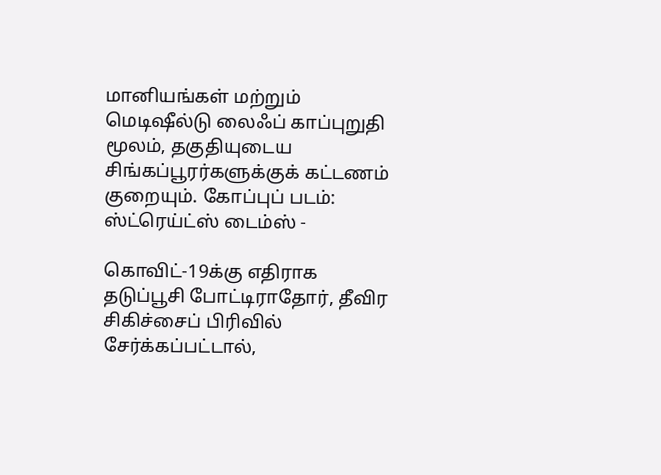மானியங்கள் மற்றும் மெடிஷீல்டு லைஃப் காப்புறுதி மூலம், தகுதியுடைய சிங்கப்பூரர்களுக்குக் கட்டணம் குறையும். கோப்புப் படம்: ஸ்ட்ரெய்ட்ஸ் டைம்ஸ் -

கொவிட்-19க்கு எதிராக தடுப்பூசி போட்டிராதோர், தீவிர சிகிச்சைப் பிரிவில் சேர்க்கப்பட்டால்,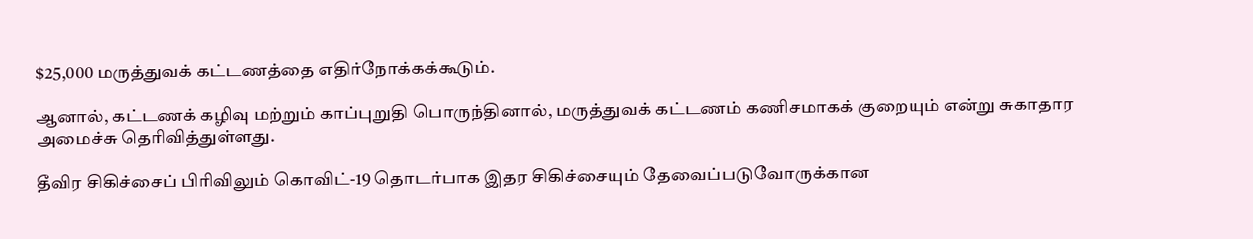$25,000 மருத்துவக் கட்டணத்தை எதிர்நோக்கக்கூடும்.

ஆனால், கட்டணக் கழிவு மற்றும் காப்புறுதி பொருந்தினால், மருத்துவக் கட்டணம் கணிசமாகக் குறையும் என்று சுகாதார அமைச்சு தெரிவித்துள்ளது.

தீவிர சிகிச்சைப் பிரிவிலும் கொவிட்-19 தொடர்பாக இதர சிகிச்சையும் தேவைப்படுவோருக்கான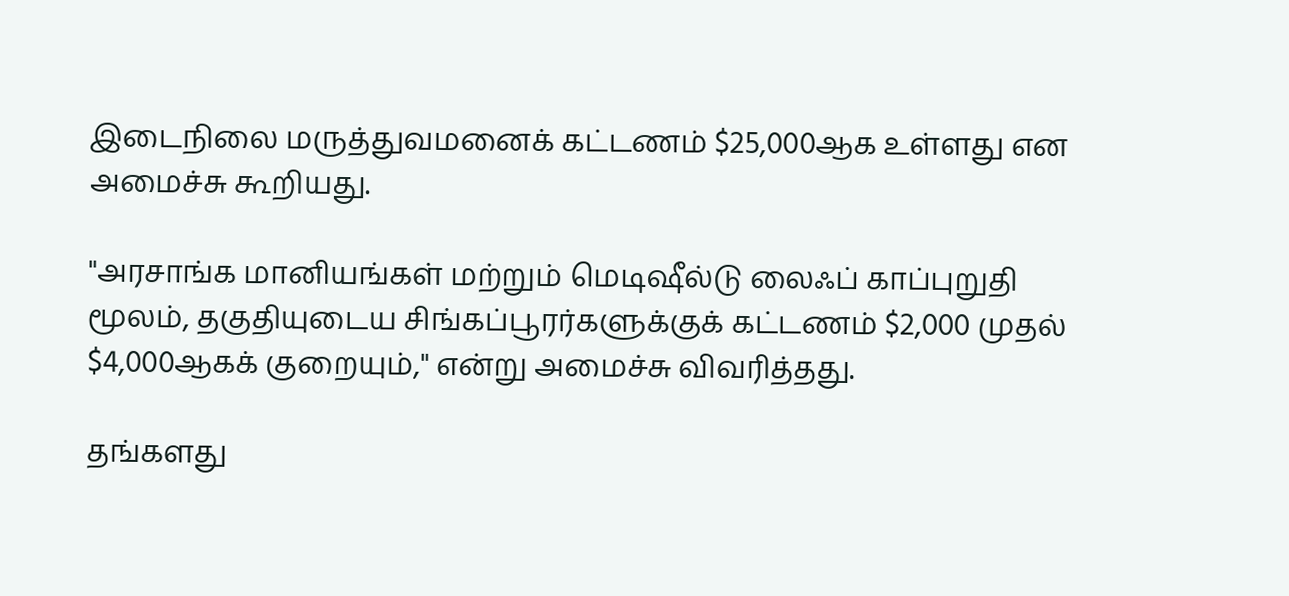இடைநிலை மருத்துவமனைக் கட்டணம் $25,000ஆக உள்ளது என அமைச்சு கூறியது.

"அரசாங்க மானியங்கள் மற்றும் மெடிஷீல்டு லைஃப் காப்புறுதி மூலம், தகுதியுடைய சிங்கப்பூரர்களுக்குக் கட்டணம் $2,000 முதல் $4,000ஆகக் குறையும்," என்று அமைச்சு விவரித்தது.

தங்களது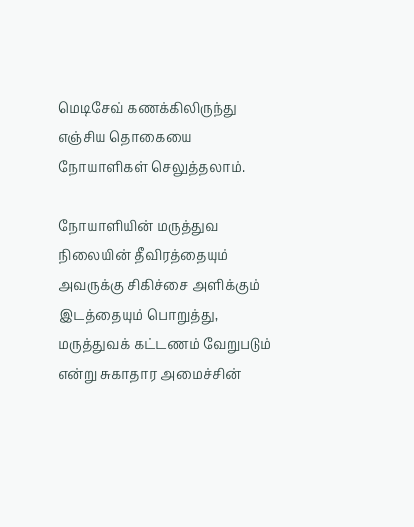மெடிசேவ் கணக்கிலிருந்து எஞ்சிய தொகையை நோயாளிகள் செலுத்தலாம்.

நோயாளியின் மருத்துவ நிலையின் தீவிரத்தையும் அவருக்கு சிகிச்சை அளிக்கும் இடத்தையும் பொறுத்து, மருத்துவக் கட்டணம் வேறுபடும் என்று சுகாதார அமைச்சின்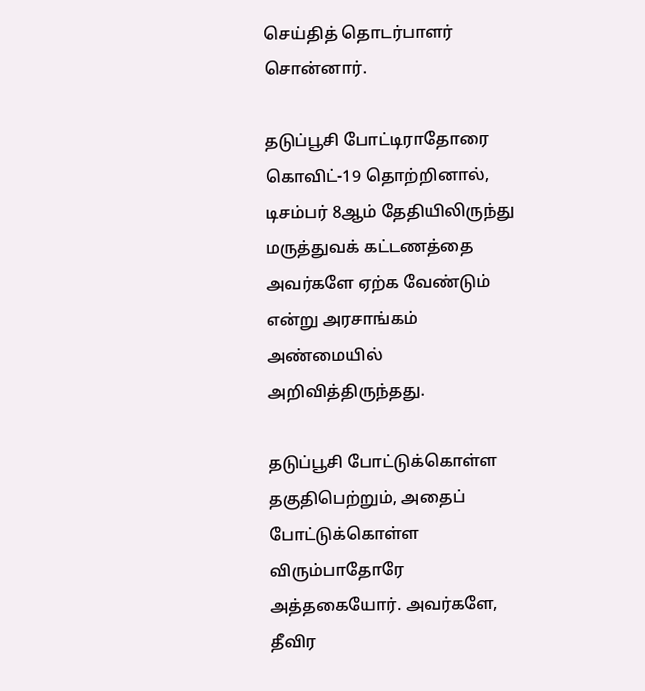செய்தித் தொடர்பாளர் சொன்னார்.

தடுப்பூசி போட்டிராதோரை கொவிட்-19 தொற்றினால், டிசம்பர் 8ஆம் தேதியிலிருந்து மருத்துவக் கட்டணத்தை அவர்களே ஏற்க வேண்டும் என்று அரசாங்கம் அண்மையில் அறிவித்திருந்தது.

தடுப்பூசி போட்டுக்கொள்ள தகுதிபெற்றும், அதைப் போட்டுக்கொள்ள விரும்பாதோரே அத்தகையோர். அவர்களே, தீவிர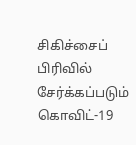சிகிச்சைப் பிரிவில் சேர்க்கப்படும் கொவிட்-19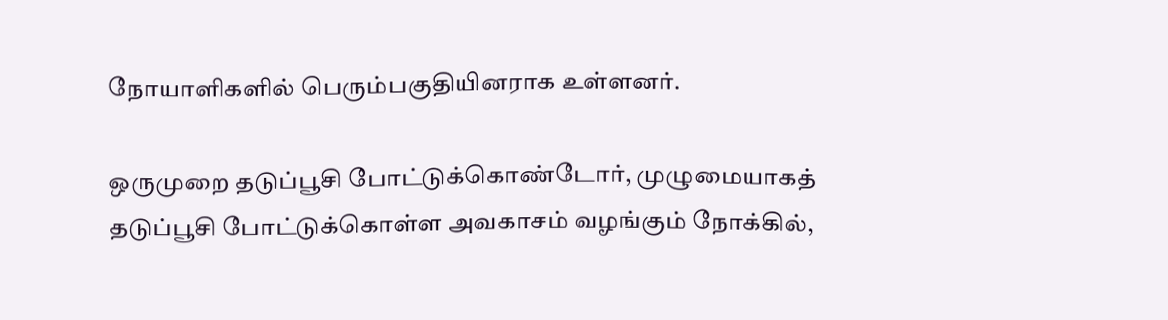நோயாளிகளில் பெரும்பகுதியினராக உள்ளனர்.

ஒருமுறை தடுப்பூசி போட்டுக்கொண்டோர், முழுமையாகத் தடுப்பூசி போட்டுக்கொள்ள அவகாசம் வழங்கும் நோக்கில்,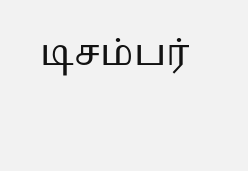டிசம்பர்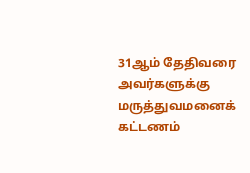31ஆம் தேதிவரை அவர்களுக்கு மருத்துவமனைக் கட்டணம்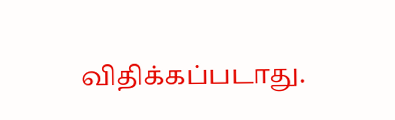விதிக்கப்படாது.